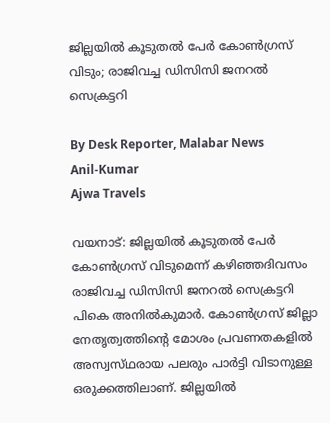ജില്ലയിൽ കൂടുതൽ പേർ കോൺഗ്രസ് വിടും; രാജിവച്ച ഡിസിസി ജനറല്‍ സെക്രട്ടറി

By Desk Reporter, Malabar News
Anil-Kumar
Ajwa Travels

വയനാട്: ജില്ലയിൽ കൂടുതൽ പേർ കോൺഗ്രസ് വിടുമെന്ന് കഴിഞ്ഞദിവസം രാജിവച്ച ഡിസിസി ജനറല്‍ സെക്രട്ടറി പികെ അനില്‍കുമാര്‍. കോൺഗ്രസ് ജില്ലാ നേതൃത്വത്തിന്റെ മോശം പ്രവണതകളില്‍ അസ്വസ്‌ഥരായ പലരും പാര്‍ട്ടി വിടാനുള്ള ഒരുക്കത്തിലാണ്. ജില്ലയില്‍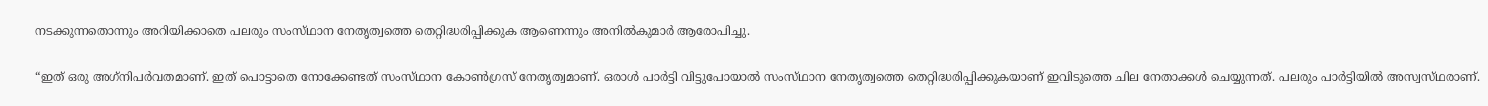നടക്കുന്നതൊന്നും അറിയിക്കാതെ പലരും സംസ്‌ഥാന നേതൃത്വത്തെ തെറ്റിദ്ധരിപ്പിക്കുക ആണെന്നും അനില്‍കുമാര്‍ ആരോപിച്ചു.

“ഇത് ഒരു അഗ്‌നിപര്‍വതമാണ്. ഇത് പൊട്ടാതെ നോക്കേണ്ടത് സംസ്‌ഥാന കോണ്‍ഗ്രസ് നേതൃത്വമാണ്. ഒരാള്‍ പാര്‍ട്ടി വിട്ടുപോയാല്‍ സംസ്‌ഥാന നേതൃത്വത്തെ തെറ്റിദ്ധരിപ്പിക്കുകയാണ് ഇവിടുത്തെ ചില നേതാക്കള്‍ ചെയ്യുന്നത്. പലരും പാര്‍ട്ടിയില്‍ അസ്വസ്‌ഥരാണ്.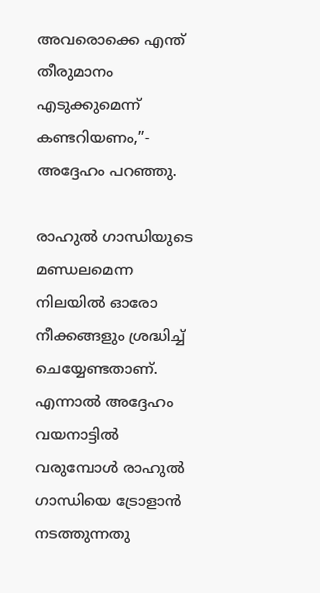അവരൊക്കെ എന്ത് തീരുമാനം എടുക്കുമെന്ന് കണ്ടറിയണം,”- അദ്ദേഹം പറഞ്ഞു.

രാഹുല്‍ ഗാന്ധിയുടെ മണ്ഡലമെന്ന നിലയില്‍ ഓരോ നീക്കങ്ങളും ശ്രദ്ധിച്ച് ചെയ്യേണ്ടതാണ്. എന്നാല്‍ അദ്ദേഹം വയനാട്ടില്‍ വരുമ്പോള്‍ രാഹുല്‍ ഗാന്ധിയെ ട്രോളാന്‍ നടത്തുന്നതു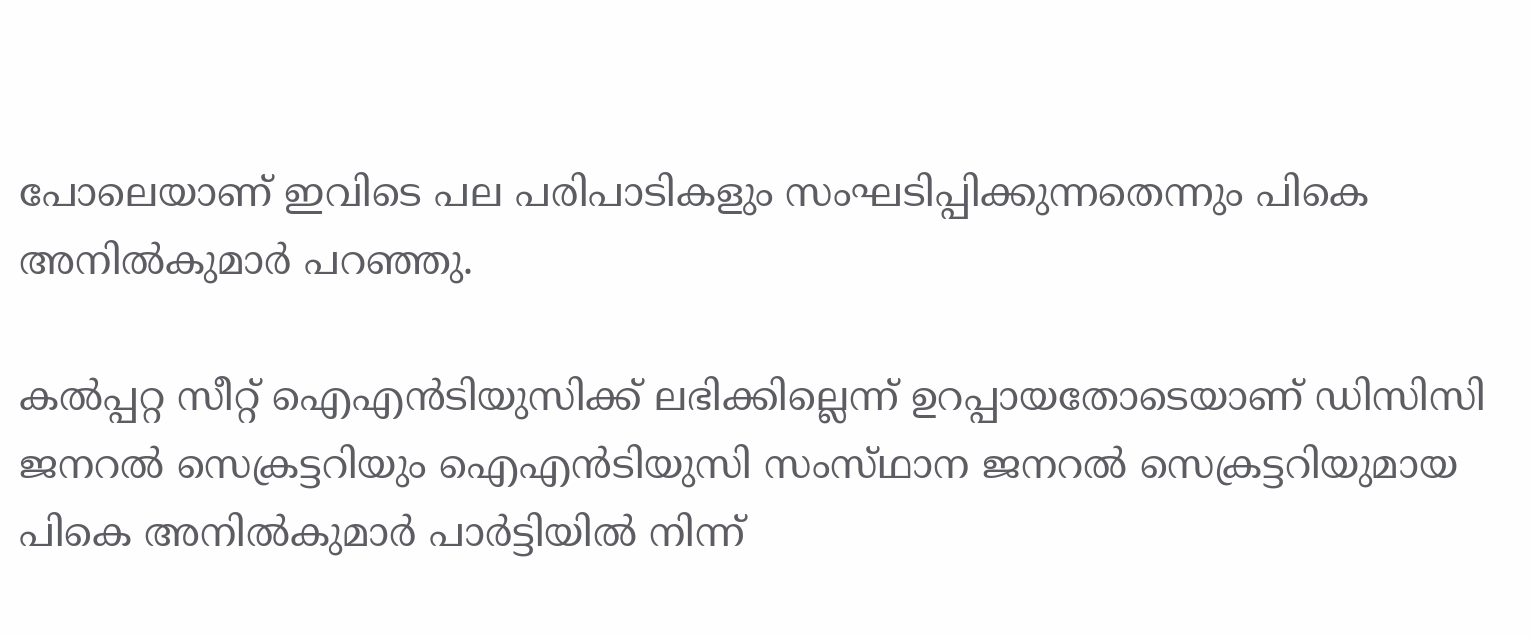പോലെയാണ് ഇവിടെ പല പരിപാടികളും സംഘടിപ്പിക്കുന്നതെന്നും പികെ അനില്‍കുമാര്‍ പറഞ്ഞു.

കൽപ്പറ്റ സീറ്റ് ഐഎൻടിയുസിക്ക് ലഭിക്കില്ലെന്ന് ഉറപ്പായതോടെയാണ് ഡിസിസി ജനറൽ സെക്രട്ടറിയും ഐഎൻടിയുസി സംസ്‌ഥാന ജനറൽ സെക്രട്ടറിയുമായ പികെ അനിൽകുമാർ പാർട്ടിയിൽ നിന്ന്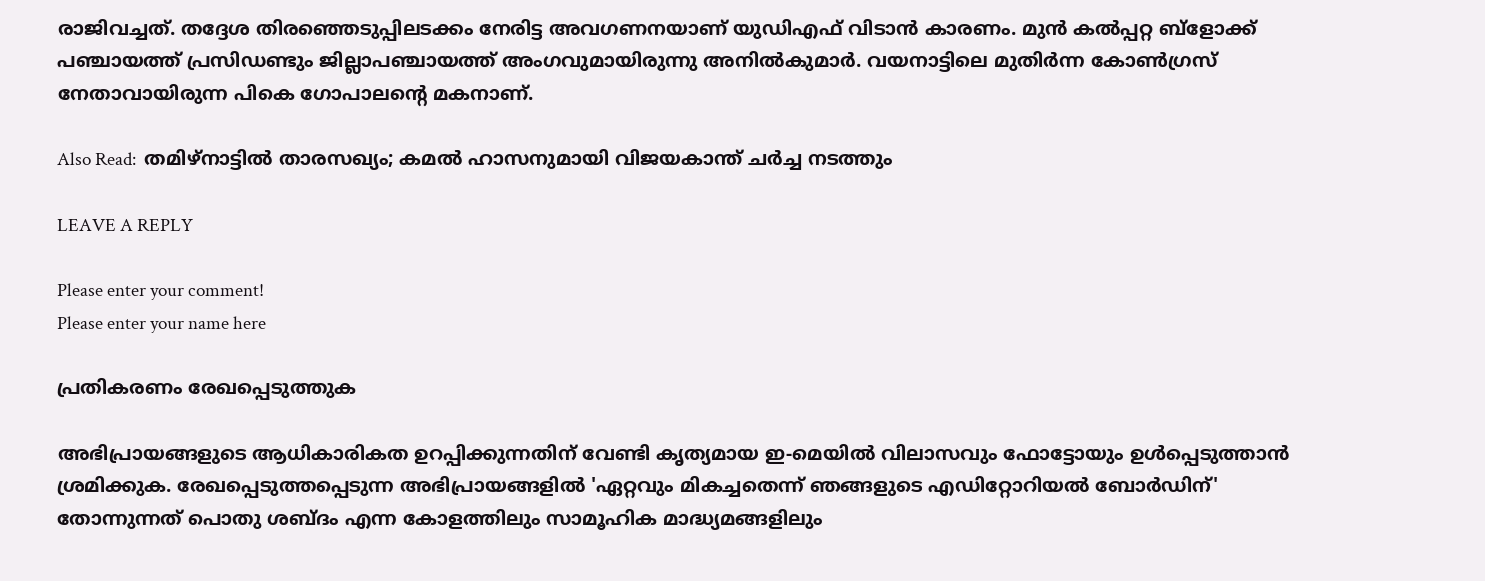രാജിവച്ചത്. തദ്ദേശ തിരഞ്ഞെടുപ്പിലടക്കം നേരിട്ട അവഗണനയാണ് യുഡിഎഫ് വിടാൻ കാരണം. മുൻ കൽപ്പറ്റ ബ്ളോക്ക് പഞ്ചായത്ത് പ്രസിഡണ്ടും ജില്ലാപഞ്ചായത്ത് അംഗവുമായിരുന്നു അനിൽകുമാർ. വയനാട്ടിലെ മുതിർന്ന കോൺഗ്രസ് നേതാവായിരുന്ന പികെ ഗോപാലന്റെ മകനാണ്.

Also Read:  തമിഴ്‌നാട്ടിൽ താരസഖ്യം; കമൽ ഹാസനുമായി വിജയകാന്ത് ചർച്ച നടത്തും

LEAVE A REPLY

Please enter your comment!
Please enter your name here

പ്രതികരണം രേഖപ്പെടുത്തുക

അഭിപ്രായങ്ങളുടെ ആധികാരികത ഉറപ്പിക്കുന്നതിന് വേണ്ടി കൃത്യമായ ഇ-മെയിൽ വിലാസവും ഫോട്ടോയും ഉൾപ്പെടുത്താൻ ശ്രമിക്കുക. രേഖപ്പെടുത്തപ്പെടുന്ന അഭിപ്രായങ്ങളിൽ 'ഏറ്റവും മികച്ചതെന്ന് ഞങ്ങളുടെ എഡിറ്റോറിയൽ ബോർഡിന്' തോന്നുന്നത് പൊതു ശബ്‌ദം എന്ന കോളത്തിലും സാമൂഹിക മാദ്ധ്യമങ്ങളിലും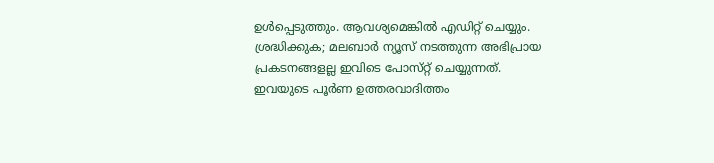ഉൾപ്പെടുത്തും. ആവശ്യമെങ്കിൽ എഡിറ്റ് ചെയ്യും. ശ്രദ്ധിക്കുക; മലബാർ ന്യൂസ് നടത്തുന്ന അഭിപ്രായ പ്രകടനങ്ങളല്ല ഇവിടെ പോസ്‌റ്റ് ചെയ്യുന്നത്. ഇവയുടെ പൂർണ ഉത്തരവാദിത്തം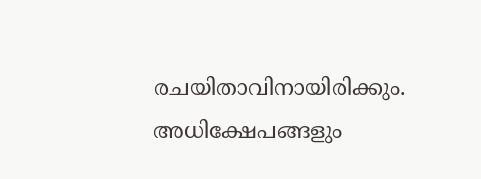രചയിതാവിനായിരിക്കും. അധിക്ഷേപങ്ങളും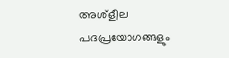അശ്‌ളീല പദപ്രയോഗങ്ങളും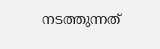നടത്തുന്നത്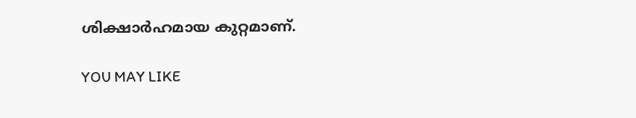ശിക്ഷാർഹമായ കുറ്റമാണ്.

YOU MAY LIKE